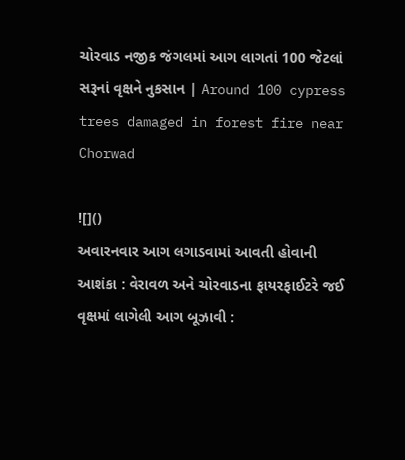ચોરવાડ નજીક જંગલમાં આગ લાગતાં 100 જેટલાં સરૂનાં વૃક્ષને નુકસાન | Around 100 cypress trees damaged in forest fire near Chorwad

![]()
અવારનવાર આગ લગાડવામાં આવતી હોવાની આશંકા : વેરાવળ અને ચોરવાડના ફાયરફાઈટરે જઈ વૃક્ષમાં લાગેલી આગ બૂઝાવી :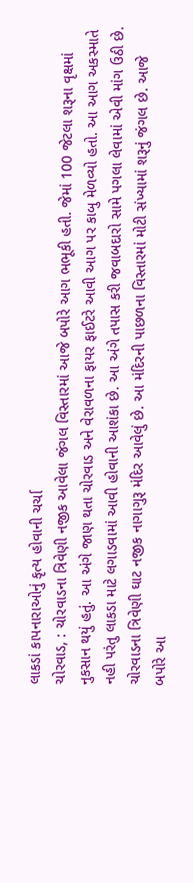લાકડાં કાપનારાઓનું કૃત્ય હોવાની ચર્ચા
ચોરવાડ, : ચોરવાડના ત્રિવેણી નજીક આવેલા જંગલ વિસ્તારમાં આજે બપોરે આગ ભભૂકી હતી. જેમાં 100 જેટલા શરૂના વૃક્ષમાં નુકસાન થયું હતું. આ અંગે જાણ થતા ચોરવાડ અને વેરાવળના ફાયર ફાઈટરે આવી આગ પર કાબુ મેળવ્યો હતો. આ આગ અકસ્માતે નહી પરંતુ લાકડા માટે લગાડવામાં આવી હોવાની આશંકા છે. આ અંગે તપાસ કરી જવાબદારો સામે પગલા લેવામાં એવી માંગ ઉઠી છે.
ચોરવાડના ત્રિવેણી ઘાટ નજીક નાગાગુરૂ મંદિર આવેલું છે. આ મંદિરની પાછળના વિસ્તારમાં મોટી સંખ્યામાં શરૂનું જંગલ છે. આજે બપોરે આ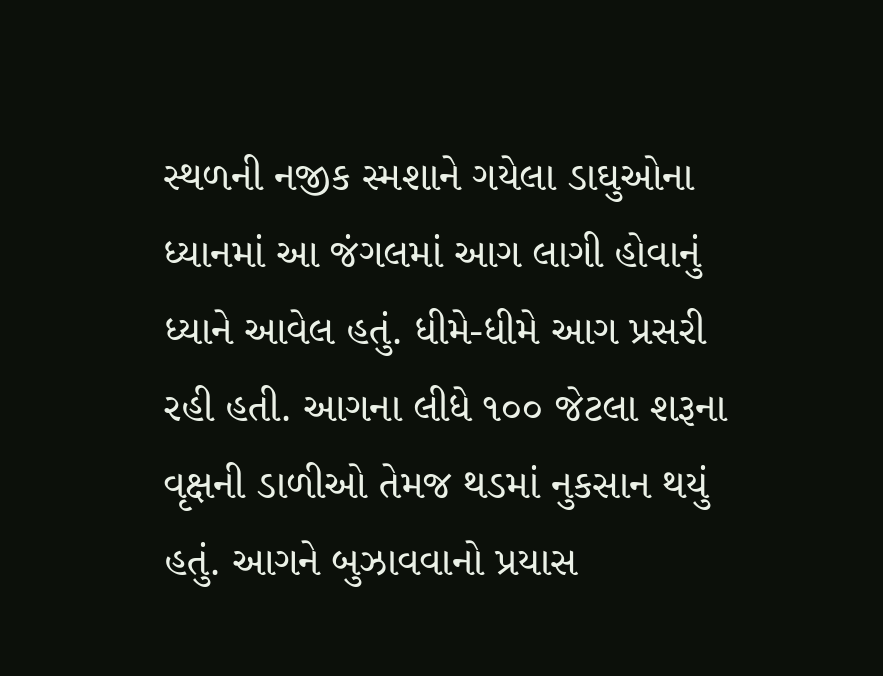સ્થળની નજીક સ્મશાને ગયેલા ડાઘુઓના ધ્યાનમાં આ જંગલમાં આગ લાગી હોવાનું ધ્યાને આવેલ હતું. ધીમે-ધીમે આગ પ્રસરી રહી હતી. આગના લીધે ૧૦૦ જેટલા શરૂના વૃક્ષની ડાળીઓ તેમજ થડમાં નુકસાન થયું હતું. આગને બુઝાવવાનો પ્રયાસ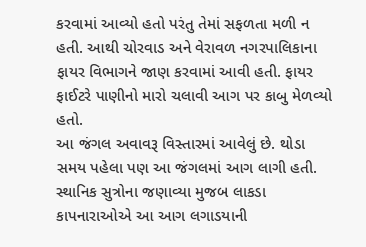કરવામાં આવ્યો હતો પરંતુ તેમાં સફળતા મળી ન હતી. આથી ચોરવાડ અને વેરાવળ નગરપાલિકાના ફાયર વિભાગને જાણ કરવામાં આવી હતી. ફાયર ફાઈટરે પાણીનો મારો ચલાવી આગ પર કાબુ મેળવ્યો હતો.
આ જંગલ અવાવરૂ વિસ્તારમાં આવેલું છે. થોડા સમય પહેલા પણ આ જંગલમાં આગ લાગી હતી. સ્થાનિક સુત્રોના જણાવ્યા મુજબ લાકડા કાપનારાઓએ આ આગ લગાડયાની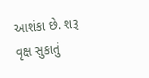આશંકા છે. શરૂ વૃક્ષ સુકાતું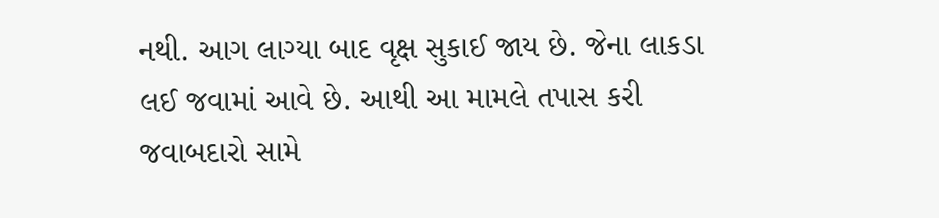નથી. આગ લાગ્યા બાદ વૃક્ષ સુકાઈ જાય છે. જેના લાકડા લઈ જવામાં આવે છે. આથી આ મામલે તપાસ કરી જવાબદારો સામે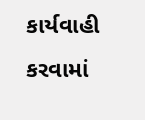કાર્યવાહી કરવામાં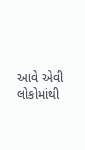આવે એવી લોકોમાંથી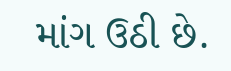માંગ ઉઠી છે.